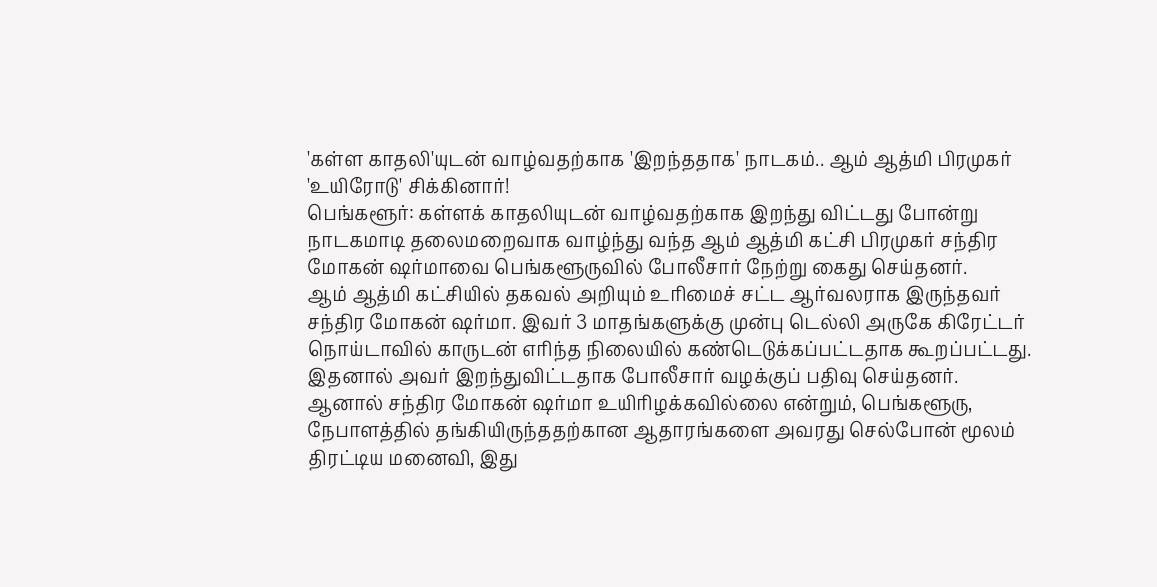'கள்ள காதலி'யுடன் வாழ்வதற்காக 'இறந்ததாக' நாடகம்.. ஆம் ஆத்மி பிரமுகர் 'உயிரோடு' சிக்கினார்!
பெங்களூர்: கள்ளக் காதலியுடன் வாழ்வதற்காக இறந்து விட்டது போன்று நாடகமாடி தலைமறைவாக வாழ்ந்து வந்த ஆம் ஆத்மி கட்சி பிரமுகர் சந்திர மோகன் ஷர்மாவை பெங்களூருவில் போலீசார் நேற்று கைது செய்தனர்.
ஆம் ஆத்மி கட்சியில் தகவல் அறியும் உரிமைச் சட்ட ஆர்வலராக இருந்தவர் சந்திர மோகன் ஷர்மா. இவர் 3 மாதங்களுக்கு முன்பு டெல்லி அருகே கிரேட்டர் நொய்டாவில் காருடன் எரிந்த நிலையில் கண்டெடுக்கப்பட்டதாக கூறப்பட்டது. இதனால் அவர் இறந்துவிட்டதாக போலீசார் வழக்குப் பதிவு செய்தனர்.
ஆனால் சந்திர மோகன் ஷர்மா உயிரிழக்கவில்லை என்றும், பெங்களூரு, நேபாளத்தில் தங்கியிருந்ததற்கான ஆதாரங்களை அவரது செல்போன் மூலம் திரட்டிய மனைவி, இது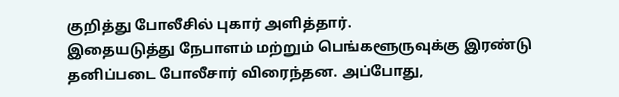குறித்து போலீசில் புகார் அளித்தார்.
இதையடுத்து நேபாளம் மற்றும் பெங்களூருவுக்கு இரண்டு தனிப்படை போலீசார் விரைந்தன. அப்போது,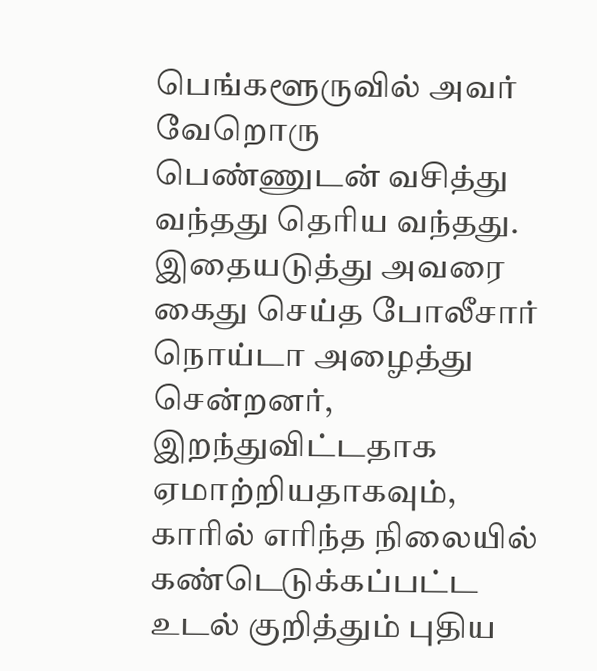பெங்களூருவில் அவர் வேறொரு பெண்ணுடன் வசித்து வந்தது தெரிய வந்தது.
இதையடுத்து அவரை கைது செய்த போலீசார் நொய்டா அழைத்து சென்றனர், இறந்துவிட்டதாக ஏமாற்றியதாகவும், காரில் எரிந்த நிலையில் கண்டெடுக்கப்பட்ட உடல் குறித்தும் புதிய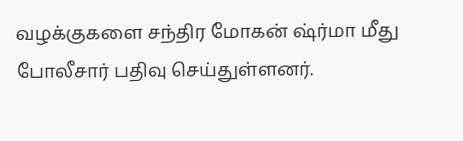வழக்குகளை சந்திர மோகன் ஷ்ர்மா மீது போலீசார் பதிவு செய்துள்ளனர்.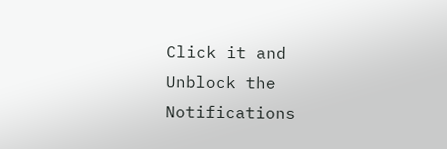Click it and Unblock the Notifications